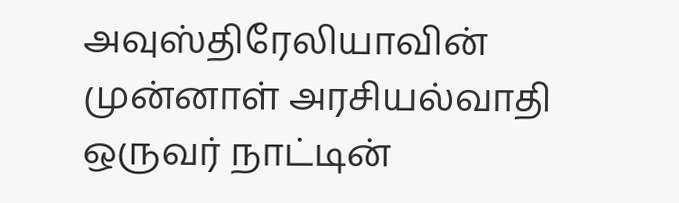அவுஸ்திரேலியாவின் முன்னாள் அரசியல்வாதி ஒருவர் நாட்டின்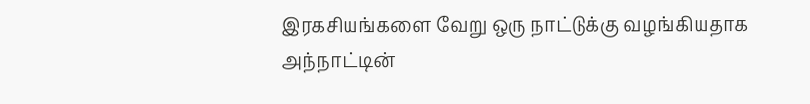இரகசியங்களை வேறு ஒரு நாட்டுக்கு வழங்கியதாக அந்நாட்டின்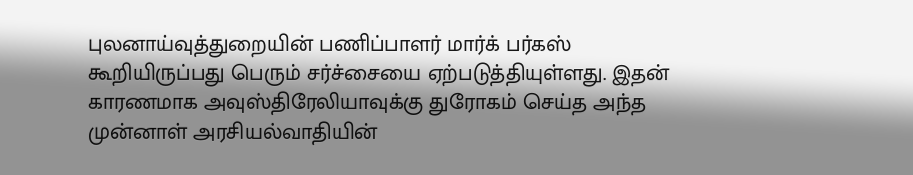புலனாய்வுத்துறையின் பணிப்பாளர் மார்க் பர்கஸ் கூறியிருப்பது பெரும் சர்ச்சையை ஏற்படுத்தியுள்ளது. இதன் காரணமாக அவுஸ்திரேலியாவுக்கு துரோகம் செய்த அந்த முன்னாள் அரசியல்வாதியின்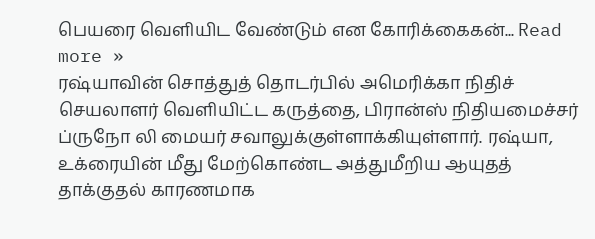பெயரை வெளியிட வேண்டும் என கோரிக்கைகன்... Read more »
ரஷ்யாவின் சொத்துத் தொடர்பில் அமெரிக்கா நிதிச் செயலாளர் வெளியிட்ட கருத்தை, பிரான்ஸ் நிதியமைச்சர் ப்ருநோ லி மையர் சவாலுக்குள்ளாக்கியுள்ளார். ரஷ்யா, உக்ரையின் மீது மேற்கொண்ட அத்துமீறிய ஆயுதத் தாக்குதல் காரணமாக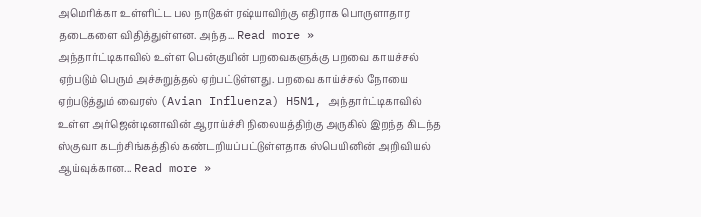அமெரிக்கா உள்ளிட்ட பல நாடுகள் ரஷ்யாவிற்கு எதிராக பொருளாதார தடைகளை விதித்துள்ளன. அந்த... Read more »
அந்தார்ட்டிகாவில் உள்ள பென்குயின் பறவைகளுக்கு பறவை காயச்சல் ஏற்படும் பெரும் அச்சுறுத்தல் ஏற்பட்டுள்ளது. பறவை காய்ச்சல் நோயை ஏற்படுத்தும் வைரஸ் (Avian Influenza) H5N1, அந்தார்ட்டிகாவில் உள்ள அர்ஜென்டினாவின் ஆராய்ச்சி நிலையத்திற்கு அருகில் இறந்த கிடந்த ஸ்குவா கடற்சிங்கத்தில் கண்டறியப்பட்டுள்ளதாக ஸ்பெயினின் அறிவியல் ஆய்வுக்கான... Read more »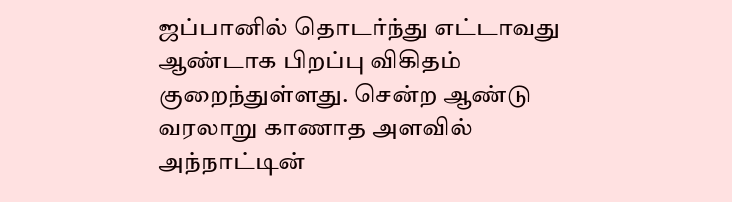ஜப்பானில் தொடர்ந்து எட்டாவது ஆண்டாக பிறப்பு விகிதம் குறைந்துள்ளது. சென்ற ஆண்டு வரலாறு காணாத அளவில் அந்நாட்டின்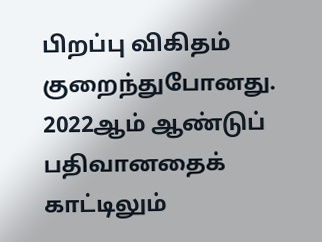பிறப்பு விகிதம் குறைந்துபோனது. 2022ஆம் ஆண்டுப் பதிவானதைக் காட்டிலும்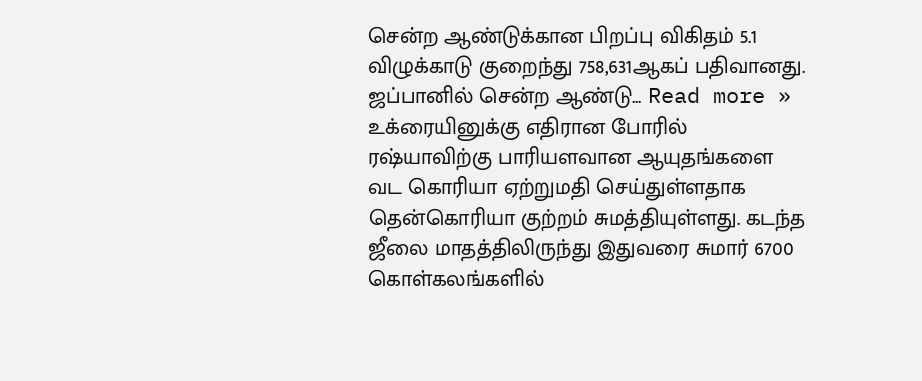சென்ற ஆண்டுக்கான பிறப்பு விகிதம் 5.1 விழுக்காடு குறைந்து 758,631ஆகப் பதிவானது. ஜப்பானில் சென்ற ஆண்டு... Read more »
உக்ரையினுக்கு எதிரான போரில் ரஷ்யாவிற்கு பாரியளவான ஆயுதங்களை வட கொரியா ஏற்றுமதி செய்துள்ளதாக தென்கொரியா குற்றம் சுமத்தியுள்ளது. கடந்த ஜீலை மாதத்திலிருந்து இதுவரை சுமார் 6700 கொள்கலங்களில்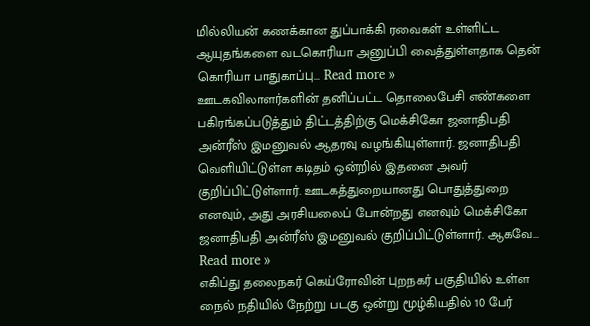மில்லியன் கணக்கான துப்பாக்கி ரவைகள் உள்ளிட்ட ஆயுதங்களை வடகொரியா அனுப்பி வைத்துள்ளதாக தென் கொரியா பாதுகாப்பு... Read more »
ஊடகவிலாளர்களின் தனிப்பட்ட தொலைபேசி எண்களை பகிரங்கப்படுத்தும் திட்டத்திற்கு மெக்சிகோ ஜனாதிபதி அன்ரீஸ் இமனுவல் ஆதரவு வழங்கியுள்ளார். ஜனாதிபதி வெளியிட்டுள்ள கடிதம் ஒன்றில் இதனை அவர் குறிப்பிட்டுள்ளார். ஊடகத்துறையானது பொதுத்துறை எனவும், அது அரசியலைப் போன்றது எனவும் மெக்சிகோ ஜனாதிபதி அன்ரீஸ் இமனுவல் குறிப்பிட்டுள்ளார். ஆகவே... Read more »
எகிப்து தலைநகர் கெய்ரோவின் புறநகர் பகுதியில் உள்ள நைல் நதியில் நேற்று படகு ஒன்று மூழ்கியதில் 10 பேர்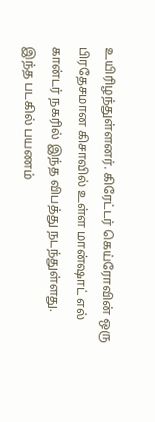உயிரிழந்துள்ளனர். கிரேட்டர் கெய்ரோவின் ஒரு பிரதேசமான கிசாவில் உள்ள மான்ஷாட் எல் கான்டர் நகரில் இந்த விபத்து நடந்துள்ளது. இந்த படகில் பயணம்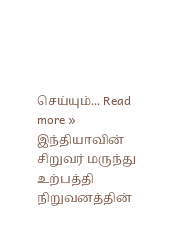செய்யும்... Read more »
இந்தியாவின் சிறுவர் மருந்து உற்பத்தி நிறுவனத்தின்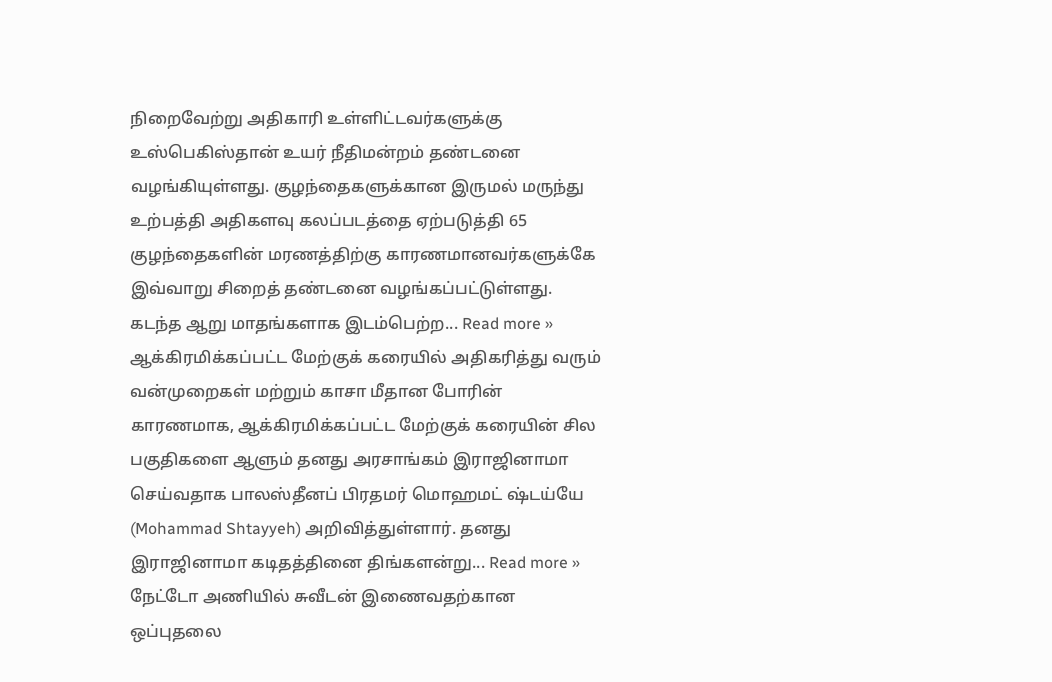நிறைவேற்று அதிகாரி உள்ளிட்டவர்களுக்கு உஸ்பெகிஸ்தான் உயர் நீதிமன்றம் தண்டனை வழங்கியுள்ளது. குழந்தைகளுக்கான இருமல் மருந்து உற்பத்தி அதிகளவு கலப்படத்தை ஏற்படுத்தி 65 குழந்தைகளின் மரணத்திற்கு காரணமானவர்களுக்கே இவ்வாறு சிறைத் தண்டனை வழங்கப்பட்டுள்ளது. கடந்த ஆறு மாதங்களாக இடம்பெற்ற... Read more »
ஆக்கிரமிக்கப்பட்ட மேற்குக் கரையில் அதிகரித்து வரும் வன்முறைகள் மற்றும் காசா மீதான போரின் காரணமாக, ஆக்கிரமிக்கப்பட்ட மேற்குக் கரையின் சில பகுதிகளை ஆளும் தனது அரசாங்கம் இராஜினாமா செய்வதாக பாலஸ்தீனப் பிரதமர் மொஹமட் ஷ்டய்யே (Mohammad Shtayyeh) அறிவித்துள்ளார். தனது இராஜினாமா கடிதத்தினை திங்களன்று... Read more »
நேட்டோ அணியில் சுவீடன் இணைவதற்கான ஒப்புதலை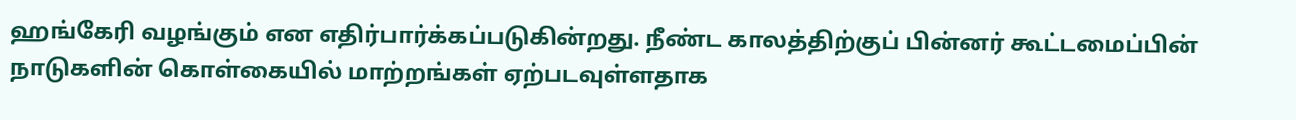ஹங்கேரி வழங்கும் என எதிர்பார்க்கப்படுகின்றது. நீண்ட காலத்திற்குப் பின்னர் கூட்டமைப்பின் நாடுகளின் கொள்கையில் மாற்றங்கள் ஏற்படவுள்ளதாக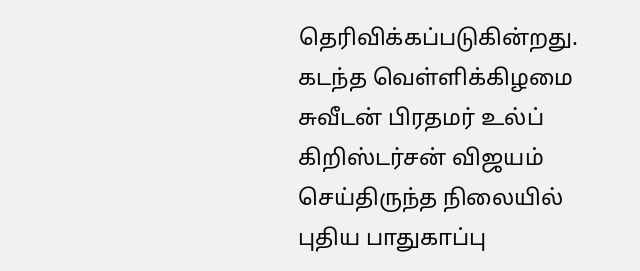தெரிவிக்கப்படுகின்றது. கடந்த வெள்ளிக்கிழமை சுவீடன் பிரதமர் உல்ப் கிறிஸ்டர்சன் விஜயம் செய்திருந்த நிலையில் புதிய பாதுகாப்பு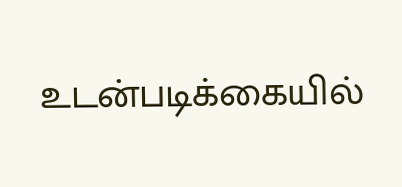உடன்படிக்கையில்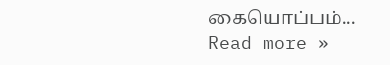கையொப்பம்... Read more »